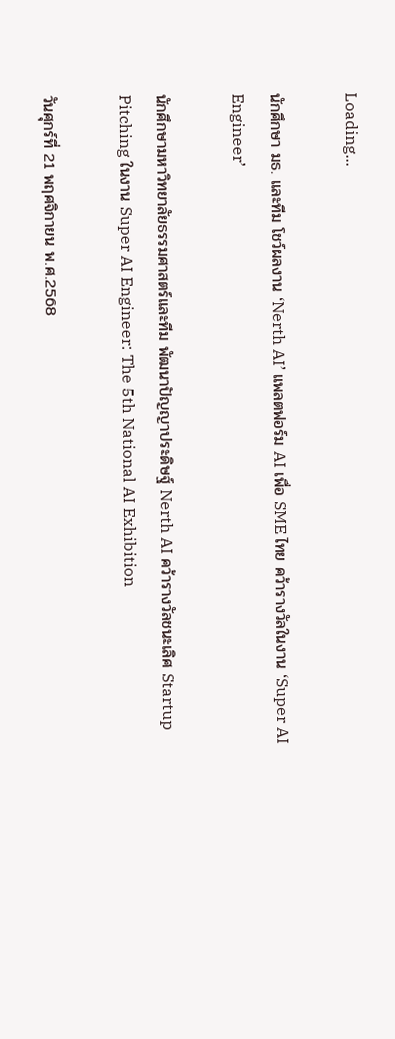Loading...

นักศึกษา มธ. และทีม โชว์ผลงาน ‘Nerth AI’ แพลตฟอร์ม AI เพื่อ SME ไทย คว้ารางวัลในงาน ‘Super AI Engineer’

นักศึกษามหาวิทยาลัยธรรมศาสตร์และทีม พัฒนาปัญญาประดิษฐ์ Nerth AI คว้ารางวัลชนะเลิศ Startup Pitching ในงาน Super AI Engineer: The 5th National AI Exhibition

วันศุกร์ที่ 21 พฤศจิกายน พ.ศ.2568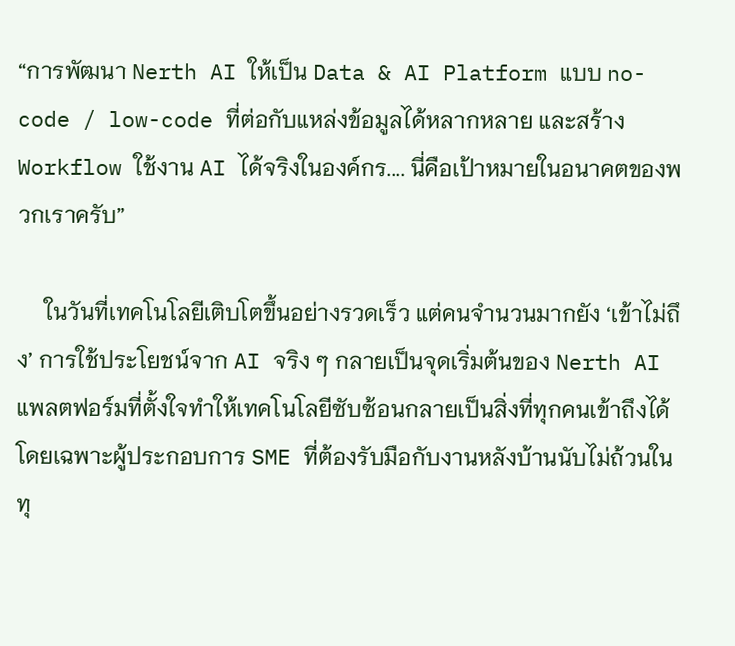“การพัฒนา Nerth AI ให้เป็น Data & AI Platform แบบ no-code / low-code ที่ต่อกับแหล่งข้อมูลได้หลากหลาย และสร้าง Workflow ใช้งาน AI ได้จริงในองค์กร.... นี่คือเป้าหมายในอนาคตของพวกเราครับ”

     ในวันที่เทคโนโลยีเติบโตขึ้นอย่างรวดเร็ว แต่คนจำนวนมากยัง ‘เข้าไม่ถึง’ การใช้ประโยชน์จาก AI จริง ๆ กลายเป็นจุดเริ่มต้นของ Nerth AI แพลตฟอร์มที่ตั้งใจทำให้เทคโนโลยีซับซ้อนกลายเป็นสิ่งที่ทุกคนเข้าถึงได้ โดยเฉพาะผู้ประกอบการ SME ที่ต้องรับมือกับงานหลังบ้านนับไม่ถ้วนในทุ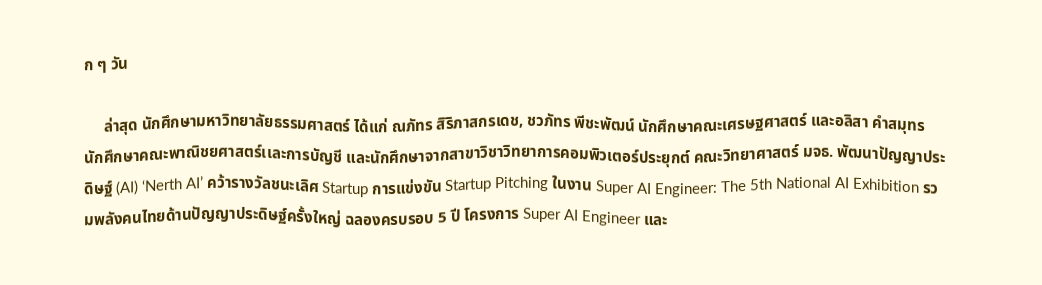ก ๆ วัน

     ล่าสุด นักศึกษามหาวิทยาลัยธรรมศาสตร์ ได้แก่ ณภัทร สิริภาสกรเดช, ชวภัทร พีชะพัฒน์ นักศึกษาคณะเศรษฐศาสตร์ และอลิสา คำสมุทร นักศึกษาคณะพาณิชยศาสตร์เเละการบัญชี และนักศึกษาจากสาขาวิชาวิทยาการคอมพิวเตอร์ประยุกต์ คณะวิทยาศาสตร์ มจธ. พัฒนาปัญญาประดิษฐ์ (AI) ‘Nerth AI’ คว้ารางวัลชนะเลิศ Startup การแข่งขัน Startup Pitching ในงาน Super AI Engineer: The 5th National AI Exhibition รวมพลังคนไทยด้านปัญญาประดิษฐ์ครั้งใหญ่ ฉลองครบรอบ 5 ปี โครงการ Super AI Engineer และ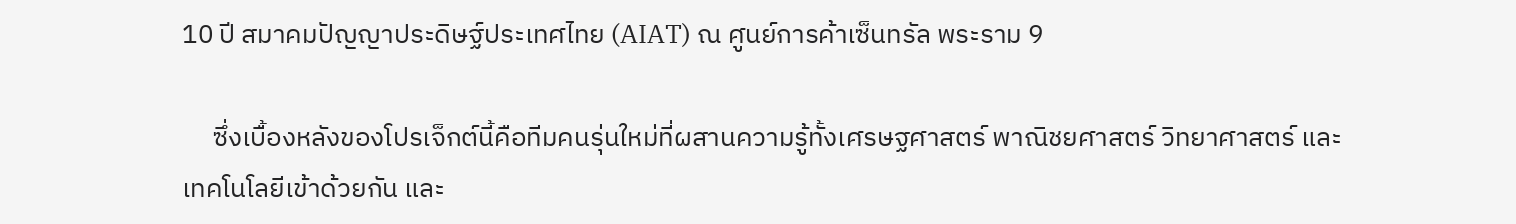10 ปี สมาคมปัญญาประดิษฐ์ประเทศไทย (AIAT) ณ ศูนย์การค้าเซ็นทรัล พระราม 9

     ซึ่งเบื้องหลังของโปรเจ็กต์นี้คือทีมคนรุ่นใหม่ที่ผสานความรู้ทั้งเศรษฐศาสตร์ พาณิชยศาสตร์ วิทยาศาสตร์ และเทคโนโลยีเข้าด้วยกัน และ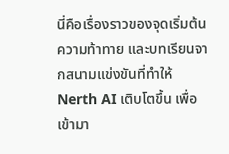นี่คือเรื่องราวของจุดเริ่มต้น ความท้าทาย และบทเรียนจากสนามแข่งขันที่ทำให้ Nerth AI เติบโตขึ้น เพื่อเข้ามา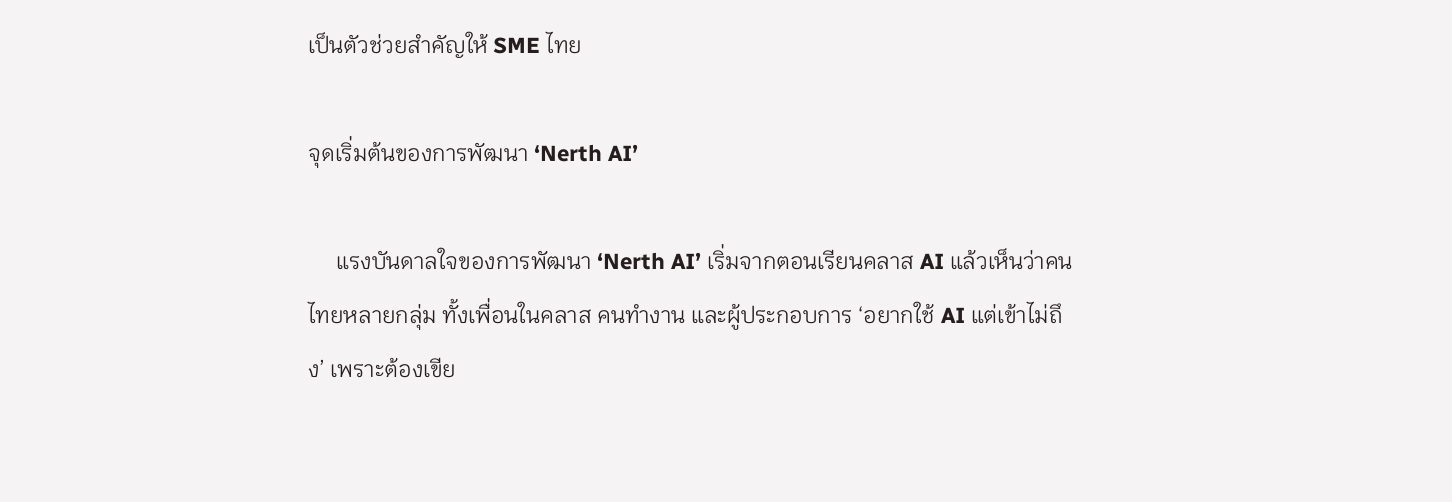เป็นตัวช่วยสำคัญให้ SME ไทย

จุดเริ่มต้นของการพัฒนา ‘Nerth AI’

     แรงบันดาลใจของการพัฒนา ‘Nerth AI’ เริ่มจากตอนเรียนคลาส AI แล้วเห็นว่าคนไทยหลายกลุ่ม ทั้งเพื่อนในคลาส คนทำงาน และผู้ประกอบการ ‘อยากใช้ AI แต่เข้าไม่ถึง’ เพราะต้องเขีย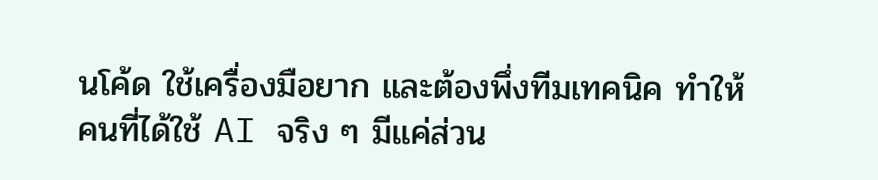นโค้ด ใช้เครื่องมือยาก และต้องพึ่งทีมเทคนิค ทำให้คนที่ได้ใช้ AI จริง ๆ มีแค่ส่วน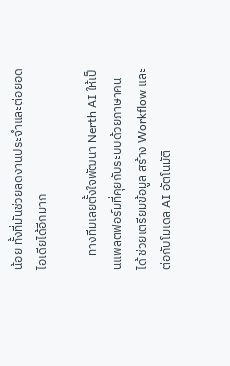น้อย ทั้งที่มันช่วยลดงานประจำและต่อยอดไอเดียได้อีกมาก

     ทางทีมเลยตั้งใจพัฒนา Nerth AI ให้เป็นแพลตฟอร์มที่คุยกับระบบด้วยภาษาคนได้ ช่วยเตรียมข้อมูล สร้าง Workflow และต่อกับโมเดล AI อัตโนมัติ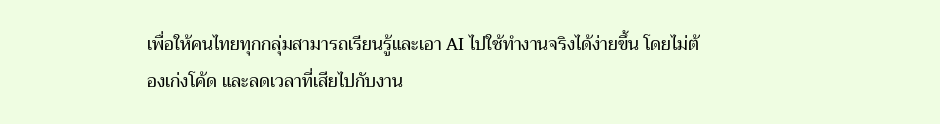เพื่อให้คนไทยทุกกลุ่มสามารถเรียนรู้และเอา AI ไปใช้ทำงานจริงได้ง่ายขึ้น โดยไม่ต้องเก่งโค้ด และลดเวลาที่เสียไปกับงาน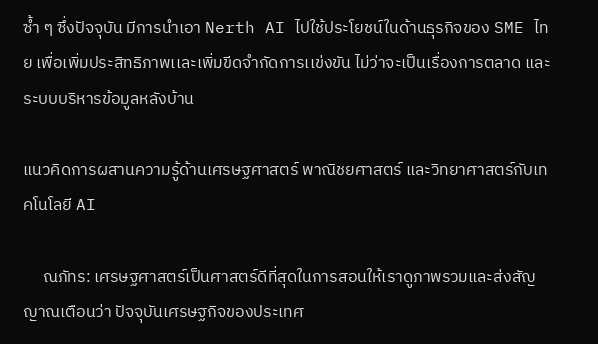ซ้ำ ๆ ซึ่งปัจจุบัน มีการนำเอา Nerth AI ไปใช้ประโยชน์ในด้านธุรกิจของ SME ไทย เพื่อเพิ่มประสิทธิภาพเเละเพิ่มขีดจำกัดการเเข่งขัน ไม่ว่าจะเป็นเรื่องการตลาด และระบบบริหารข้อมูลหลังบ้าน

แนวคิดการผสานความรู้ด้านเศรษฐศาสตร์ พาณิชยศาสตร์ และวิทยาศาสตร์กับเทคโนโลยี AI

     ณภัทร: เศรษฐศาสตร์เป็นศาสตร์ดีที่สุดในการสอนให้เราดูภาพรวมและส่งสัญญาณเตือนว่า ปัจจุบันเศรษฐกิจของประเทศ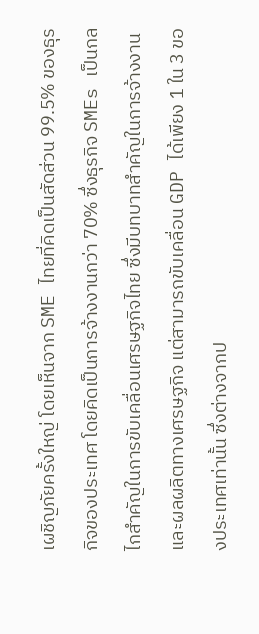เผชิญภัยครั้งใหญ่ โดยเห็นจาก SME ไทยที่คิดเป็นสัดส่วน 99.5% ของธุรกิจของประเทศ โดยคิดเป็นการจ้างงานกว่า 70% ซึ่งธุรกิจ SMEs เป็นกลไกสำคัญในการขับเคลื่อนเศรษฐกิจไทย ซึ่งมีบทบาทสำคัญในการจ้างงานและผลผลิตทางเศรษฐกิจ แต่สามารถขับเคลื่อน GDP ได้เพียง 1 ใน 3 ของประเทศเท่านั้น ซึ่งต่างจากป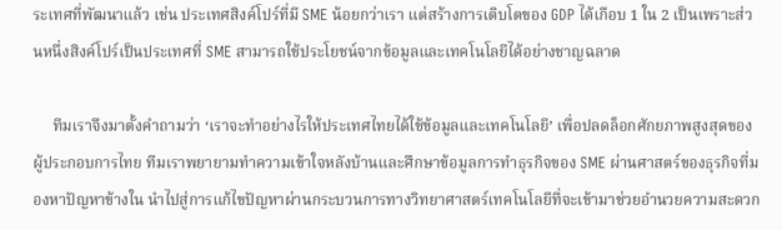ระเทศที่พัฒนาแล้ว เช่น ประเทศสิงค์โปร์ที่มี SME น้อยกว่าเรา แต่สร้างการเติบโตของ GDP ได้เกือบ 1 ใน 2 เป็นเพราะส่วนหนึ่งสิงค์โปร์เป็นประเทศที่ SME สามารถใช้ประโยชน์จากข้อมูลและเทคโนโลยีได้อย่างชาญฉลาด

     ทีมเราจึงมาตั้งคำถามว่า ‘เราจะทำอย่างไรให้ประเทศไทยได้ใช้ข้อมูลและเทคโนโลยี’ เพื่อปลดล็อกศักยภาพสูงสุดของผู้ประกอบการไทย ทีมเราพยายามทำความเข้าใจหลังบ้านและศึกษาข้อมูลการทำธุรกิจของ SME ผ่านศาสตร์ของธุรกิจที่มองหาปัญหาข้างใน นำไปสู่การแก้ไขปัญหาผ่านกระบวนการทางวิทยาศาสตร์เทคโนโลยีที่จะเข้ามาช่วยอำนวยความสะดวก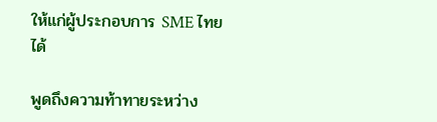ให้แก่ผู้ประกอบการ SME ไทยได้

พูดถึงความท้าทายระหว่าง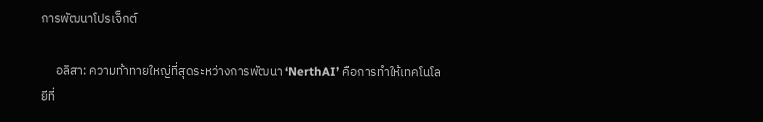การพัฒนาโปรเจ็กต์

     อลิสา: ความท้าทายใหญ่ที่สุดระหว่างการพัฒนา ‘NerthAI’ คือการทำให้เทคโนโลยีที่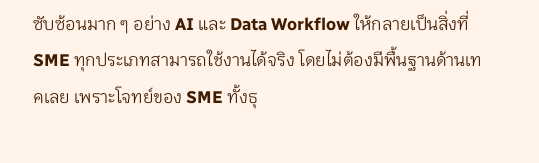ซับซ้อนมาก ๆ อย่าง AI และ Data Workflow ให้กลายเป็นสิ่งที่ SME ทุกประเภทสามารถใช้งานได้จริง โดยไม่ต้องมีพื้นฐานด้านเทคเลย เพราะโจทย์ของ SME ทั้งธุ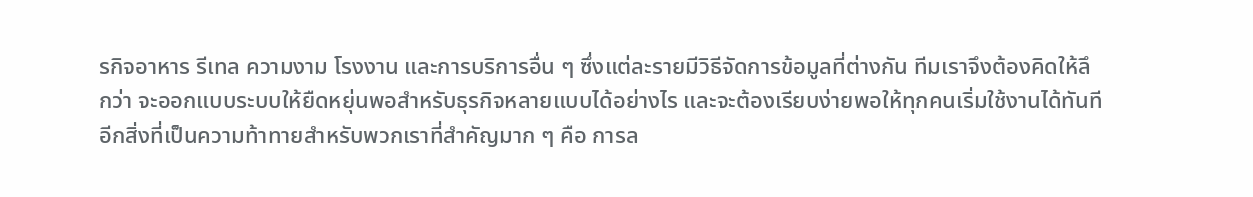รกิจอาหาร รีเทล ความงาม โรงงาน และการบริการอื่น ๆ ซึ่งแต่ละรายมีวิธีจัดการข้อมูลที่ต่างกัน ทีมเราจึงต้องคิดให้ลึกว่า จะออกแบบระบบให้ยืดหยุ่นพอสำหรับธุรกิจหลายแบบได้อย่างไร และจะต้องเรียบง่ายพอให้ทุกคนเริ่มใช้งานได้ทันที อีกสิ่งที่เป็นความท้าทายสำหรับพวกเราที่สำคัญมาก ๆ คือ การล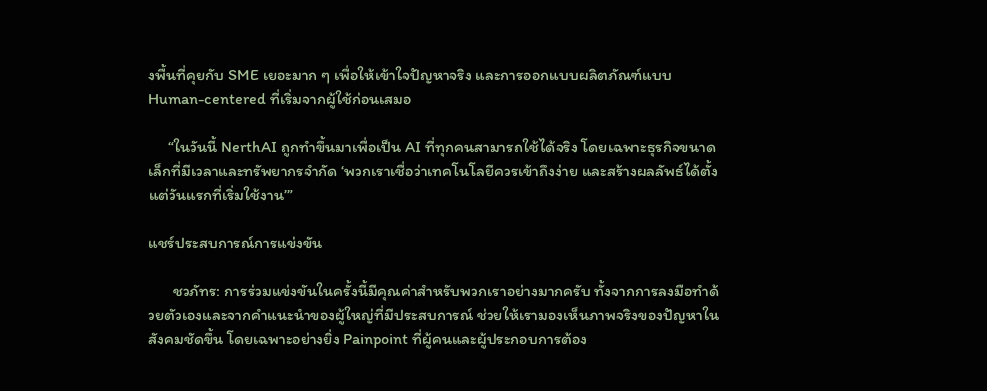งพื้นที่คุยกับ SME เยอะมาก ๆ เพื่อให้เข้าใจปัญหาจริง และการออกแบบผลิตภัณฑ์แบบ Human-centered ที่เริ่มจากผู้ใช้ก่อนเสมอ

     “ในวันนี้ NerthAI ถูกทำขึ้นมาเพื่อเป็น AI ที่ทุกคนสามารถใช้ได้จริง โดยเฉพาะธุรกิจขนาดเล็กที่มีเวลาและทรัพยากรจำกัด ‘พวกเราเชื่อว่าเทคโนโลยีควรเข้าถึงง่าย และสร้างผลลัพธ์ได้ตั้งแต่วันแรกที่เริ่มใช้งาน’”

แชร์ประสบการณ์การแข่งขัน

      ชวภัทร: การร่วมแข่งขันในครั้งนี้มีคุณค่าสำหรับพวกเราอย่างมากครับ ทั้งจากการลงมือทำด้วยตัวเองและจากคำแนะนำของผู้ใหญ่ที่มีประสบการณ์ ช่วยให้เรามองเห็นภาพจริงของปัญหาในสังคมชัดขึ้น โดยเฉพาะอย่างยิ่ง Painpoint ที่ผู้คนและผู้ประกอบการต้อง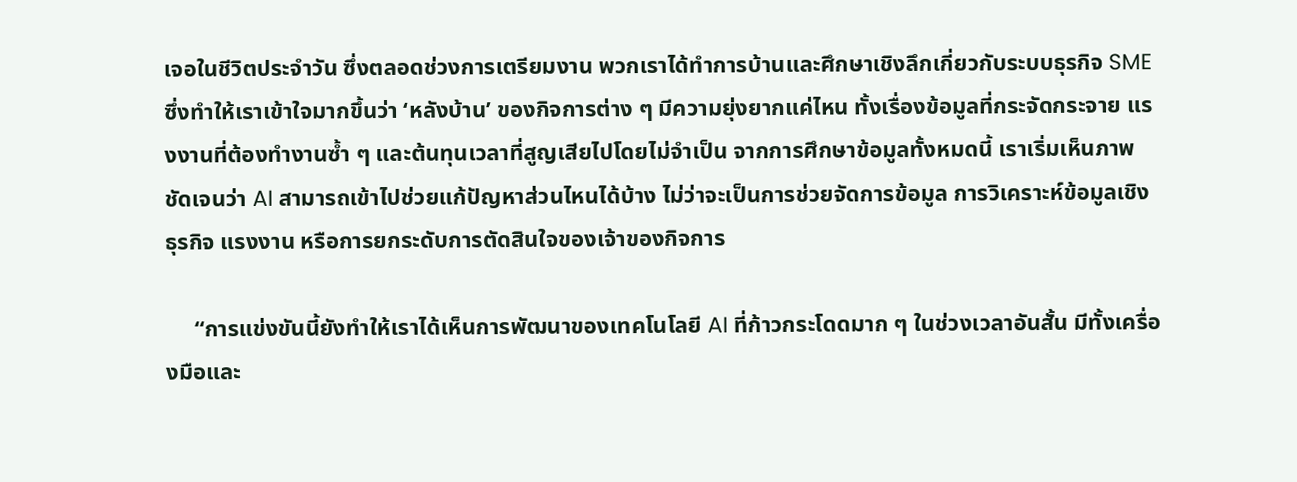เจอในชีวิตประจำวัน ซึ่งตลอดช่วงการเตรียมงาน พวกเราได้ทำการบ้านและศึกษาเชิงลึกเกี่ยวกับระบบธุรกิจ SME ซึ่งทำให้เราเข้าใจมากขึ้นว่า ‘หลังบ้าน’ ของกิจการต่าง ๆ มีความยุ่งยากแค่ไหน ทั้งเรื่องข้อมูลที่กระจัดกระจาย แรงงานที่ต้องทำงานซ้ำ ๆ และต้นทุนเวลาที่สูญเสียไปโดยไม่จำเป็น จากการศึกษาข้อมูลทั้งหมดนี้ เราเริ่มเห็นภาพชัดเจนว่า AI สามารถเข้าไปช่วยแก้ปัญหาส่วนไหนได้บ้าง ไม่ว่าจะเป็นการช่วยจัดการข้อมูล การวิเคราะห์ข้อมูลเชิงธุรกิจ แรงงาน หรือการยกระดับการตัดสินใจของเจ้าของกิจการ

     “การแข่งขันนี้ยังทำให้เราได้เห็นการพัฒนาของเทคโนโลยี AI ที่ก้าวกระโดดมาก ๆ ในช่วงเวลาอันสั้น มีทั้งเครื่องมือและ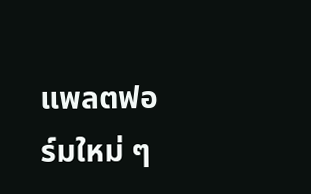แพลตฟอร์มใหม่ ๆ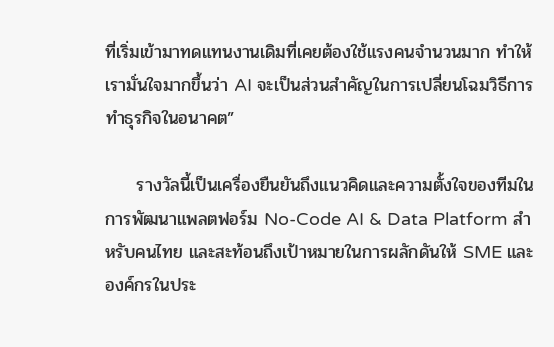ที่เริ่มเข้ามาทดแทนงานเดิมที่เคยต้องใช้แรงคนจำนวนมาก ทำให้เรามั่นใจมากขึ้นว่า AI จะเป็นส่วนสำคัญในการเปลี่ยนโฉมวิธีการทำธุรกิจในอนาคต”

     รางวัลนี้เป็นเครื่องยืนยันถึงแนวคิดและความตั้งใจของทีมในการพัฒนาแพลตฟอร์ม No-Code AI & Data Platform สำหรับคนไทย และสะท้อนถึงเป้าหมายในการผลักดันให้ SME และองค์กรในประ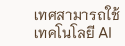เทศสามารถใช้เทคโนโลยี AI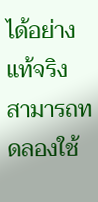ได้อย่างแท้จริง สามารถทดลองใช้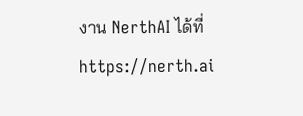งาน NerthAI ได้ที่ https://nerth.ai